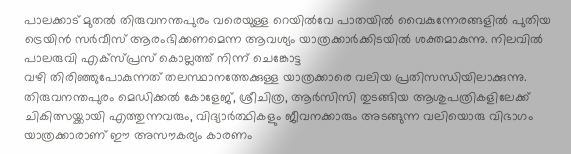പാലക്കാട് മുതൽ തിരുവനന്തപുരം വരെയുള്ള റെയിൽവേ പാതയിൽ വൈകുന്നേരങ്ങളിൽ പുതിയ ട്രെയിൻ സർവീസ് ആരംഭിക്കണമെന്ന ആവശ്യം യാത്രക്കാർക്കിടയിൽ ശക്തമാകുന്നു. നിലവിൽ പാലരുവി എക്സ്പ്രസ് കൊല്ലത്ത് നിന്ന് ചെങ്കോട്ട
വഴി തിരിഞ്ഞുപോകുന്നത് തലസ്ഥാനത്തേക്കുള്ള യാത്രക്കാരെ വലിയ പ്രതിസന്ധിയിലാക്കുന്നു. തിരുവനന്തപുരം മെഡിക്കൽ കോളേജ്, ശ്രീചിത്ര, ആർസിസി തുടങ്ങിയ ആശുപത്രികളിലേക്ക് ചികിത്സയ്ക്കായി എത്തുന്നവരും, വിദ്യാർത്ഥികളും ജീവനക്കാരും അടങ്ങുന്ന വലിയൊരു വിഭാഗം യാത്രക്കാരാണ് ഈ അസൗകര്യം കാരണം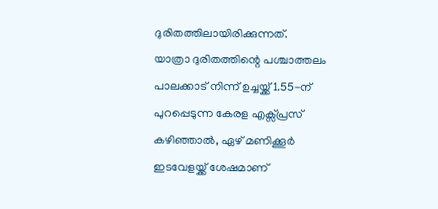ദുരിതത്തിലായിരിക്കുന്നത്.
യാത്രാ ദുരിതത്തിന്റെ പശ്ചാത്തലം പാലക്കാട് നിന്ന് ഉച്ചയ്ക്ക് 1.55-ന് പുറപ്പെടുന്ന കേരള എക്സ്പ്രസ് കഴിഞ്ഞാൽ, ഏഴ് മണിക്കൂർ ഇടവേളയ്ക്ക് ശേഷമാണ്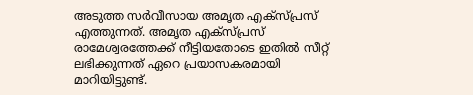അടുത്ത സർവീസായ അമൃത എക്സ്പ്രസ് എത്തുന്നത്. അമൃത എക്സ്പ്രസ് രാമേശ്വരത്തേക്ക് നീട്ടിയതോടെ ഇതിൽ സീറ്റ് ലഭിക്കുന്നത് ഏറെ പ്രയാസകരമായി മാറിയിട്ടുണ്ട്.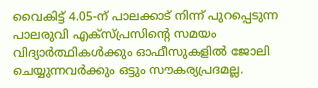വൈകിട്ട് 4.05-ന് പാലക്കാട് നിന്ന് പുറപ്പെടുന്ന പാലരുവി എക്സ്പ്രസിന്റെ സമയം വിദ്യാർത്ഥികൾക്കും ഓഫീസുകളിൽ ജോലി ചെയ്യുന്നവർക്കും ഒട്ടും സൗകര്യപ്രദമല്ല.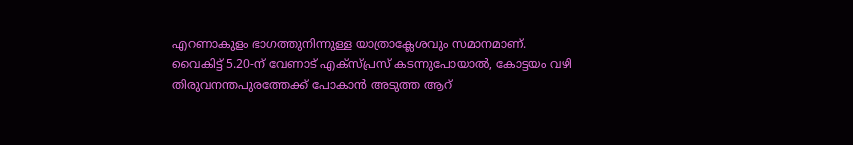എറണാകുളം ഭാഗത്തുനിന്നുള്ള യാത്രാക്ലേശവും സമാനമാണ്.
വൈകിട്ട് 5.20-ന് വേണാട് എക്സ്പ്രസ് കടന്നുപോയാൽ, കോട്ടയം വഴി തിരുവനന്തപുരത്തേക്ക് പോകാൻ അടുത്ത ആറ്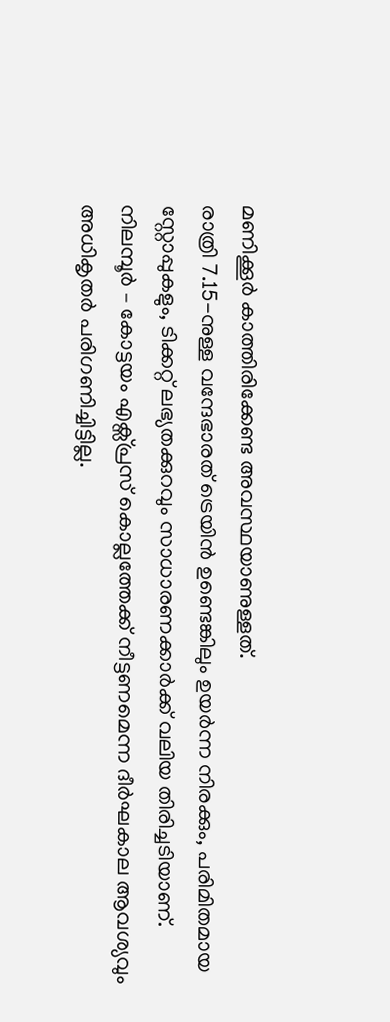മണിക്കൂർ കാത്തിരിക്കേണ്ട അവസ്ഥയാണുള്ളത്.
രാത്രി 7.15-നുള്ള വന്ദേഭാരത് ട്രെയിൻ ഉണ്ടെങ്കിലും ഉയർന്ന നിരക്കും, പരിമിതമായ സ്റ്റോപ്പുകളും, ടിക്കറ്റ് ലഭ്യതക്കുറവും സാധാരണക്കാർക്ക് വലിയ തിരിച്ചടിയാണ്. നിലമ്പൂർ – കോട്ടയം എക്സ്പ്രസ് കൊല്ലത്തേക്ക് നീട്ടണമെന്ന ദീർഘകാല ആവശ്യവും അധികൃതർ പരിഗണിച്ചിട്ടില്ല.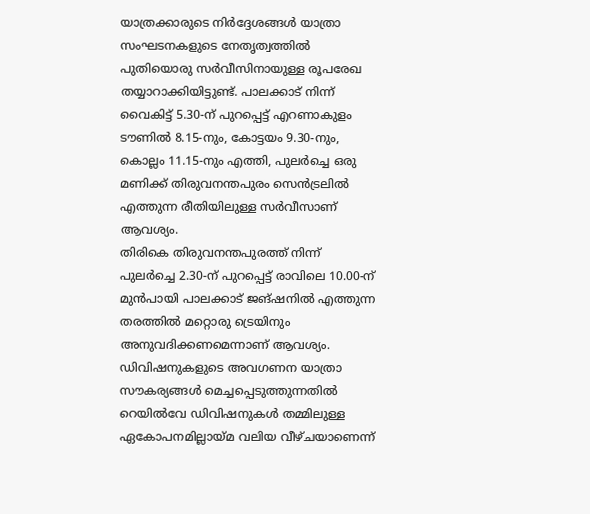യാത്രക്കാരുടെ നിർദ്ദേശങ്ങൾ യാത്രാ സംഘടനകളുടെ നേതൃത്വത്തിൽ പുതിയൊരു സർവീസിനായുള്ള രൂപരേഖ തയ്യാറാക്കിയിട്ടുണ്ട്. പാലക്കാട് നിന്ന് വൈകിട്ട് 5.30-ന് പുറപ്പെട്ട് എറണാകുളം ടൗണിൽ 8.15-നും, കോട്ടയം 9.30-നും, കൊല്ലം 11.15-നും എത്തി, പുലർച്ചെ ഒരു മണിക്ക് തിരുവനന്തപുരം സെൻട്രലിൽ എത്തുന്ന രീതിയിലുള്ള സർവീസാണ് ആവശ്യം.
തിരികെ തിരുവനന്തപുരത്ത് നിന്ന് പുലർച്ചെ 2.30-ന് പുറപ്പെട്ട് രാവിലെ 10.00-ന് മുൻപായി പാലക്കാട് ജങ്ഷനിൽ എത്തുന്ന തരത്തിൽ മറ്റൊരു ട്രെയിനും അനുവദിക്കണമെന്നാണ് ആവശ്യം. ഡിവിഷനുകളുടെ അവഗണന യാത്രാ സൗകര്യങ്ങൾ മെച്ചപ്പെടുത്തുന്നതിൽ റെയിൽവേ ഡിവിഷനുകൾ തമ്മിലുള്ള ഏകോപനമില്ലായ്മ വലിയ വീഴ്ചയാണെന്ന്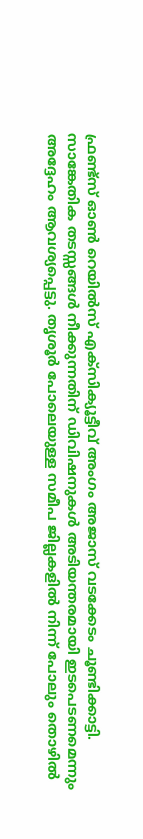ഫ്രണ്ട്സ് ഓൺ റെയിൽസ് എക്സിക്യൂട്ടീവ് അംഗം അജാസ് വടക്കേടം ചൂണ്ടിക്കാട്ടി.
സാങ്കേതിക തടസ്സങ്ങൾ നീക്കുന്നതിന് ഡിവിഷനുകൾ അടിയന്തരമായി ഇടപെടണമെന്നും അദ്ദേഹം ആവശ്യപ്പെട്ടു. തൃശൂർ പോലെയുള്ള സമീപ ജില്ലകളിൽ നിന്ന് പോലും തൊഴിൽ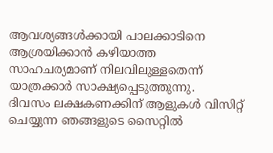ആവശ്യങ്ങൾക്കായി പാലക്കാടിനെ ആശ്രയിക്കാൻ കഴിയാത്ത സാഹചര്യമാണ് നിലവിലുള്ളതെന്ന് യാത്രക്കാർ സാക്ഷ്യപ്പെടുത്തുന്നു.
ദിവസം ലക്ഷകണക്കിന് ആളുകൾ വിസിറ്റ് ചെയ്യുന്ന ഞങ്ങളുടെ സൈറ്റിൽ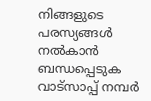നിങ്ങളുടെ പരസ്യങ്ങൾ നൽകാൻ ബന്ധപ്പെടുക വാട്സാപ്പ് നമ്പർ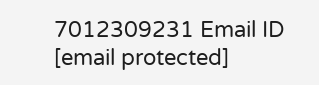7012309231 Email ID [email protected]